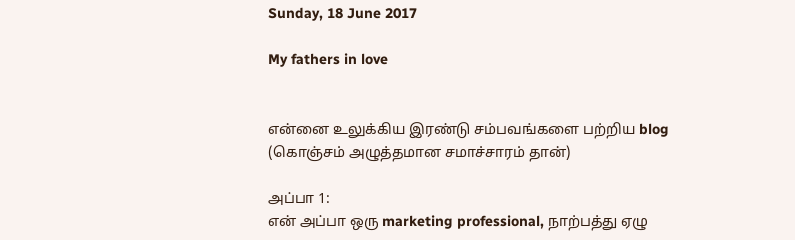Sunday, 18 June 2017

My fathers in love


என்னை உலுக்கிய இரண்டு சம்பவங்களை பற்றிய blog (கொஞ்சம் அழுத்தமான சமாச்சாரம் தான்)

அப்பா 1:
என் அப்பா ஒரு marketing professional, நாற்பத்து ஏழு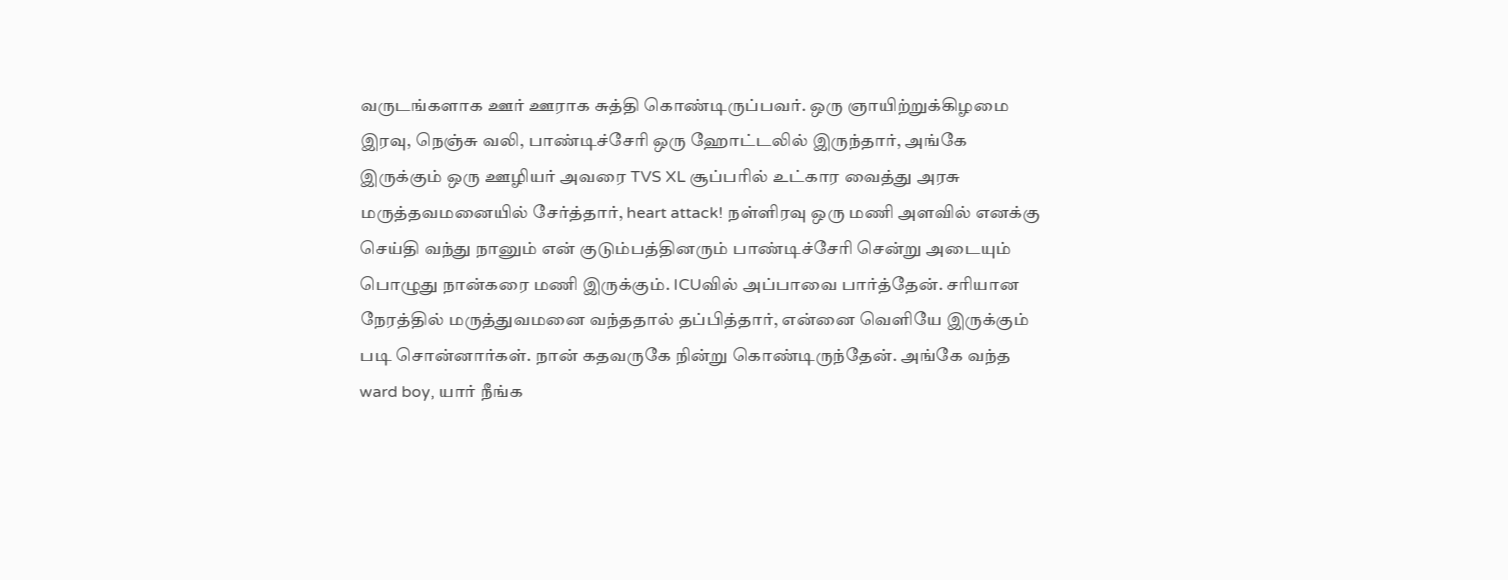வருடங்களாக ஊர் ஊராக சுத்தி கொண்டிருப்பவர். ஒரு ஞாயிற்றுக்கிழமை இரவு, நெஞ்சு வலி, பாண்டிச்சேரி ஒரு ஹோட்டலில் இருந்தார், அங்கே இருக்கும் ஒரு ஊழியர் அவரை TVS XL சூப்பரில் உட்கார வைத்து அரசு மருத்தவமனையில் சேர்த்தார், heart attack! நள்ளிரவு ஒரு மணி அளவில் எனக்கு செய்தி வந்து நானும் என் குடும்பத்தினரும் பாண்டிச்சேரி சென்று அடையும் பொழுது நான்கரை மணி இருக்கும். ICUவில் அப்பாவை பார்த்தேன். சரியான நேரத்தில் மருத்துவமனை வந்ததால் தப்பித்தார், என்னை வெளியே இருக்கும் படி சொன்னார்கள். நான் கதவருகே நின்று கொண்டிருந்தேன். அங்கே வந்த ward boy, யார் நீங்க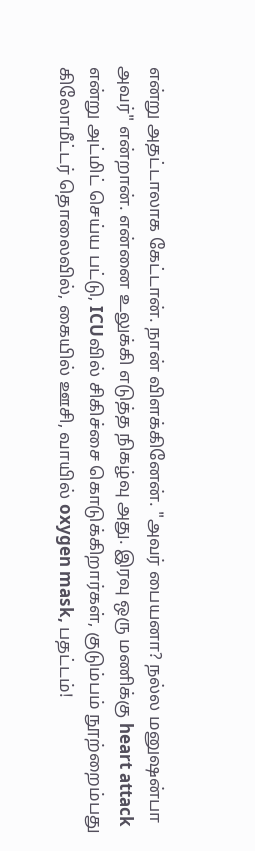என்று அதட்டாலாக கேட்டான். நான் விளக்கினேன். "அவர் பையனா? நல்ல மனுஷன்பா அவர்" என்றான். என்னை உலுக்கி எடுத்த நிகழ்வு அது. இரவு ஒரு மணிக்கு heart attack என்று அட்மிட் செய்ய பட்டு, ICUவில் சிகிச்சை கொடுக்கிறார்கள், குடும்பம் நூற்றைம்பது கிலோமீட்டர் தொலைவில், கையில் ஊசி, வாயில் oxygen mask, பதட்டம்!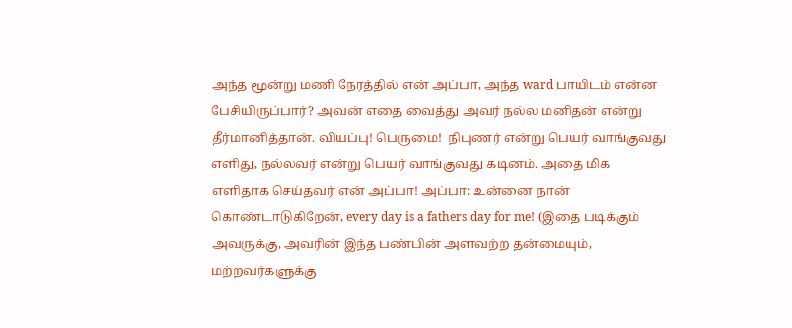அந்த மூன்று மணி நேரத்தில் என் அப்பா, அந்த ward பாயிடம் என்ன பேசியிருப்பார்? அவன் எதை வைத்து அவர் நல்ல மனிதன் என்று தீர்மானித்தான். வியப்பு! பெருமை!  நிபுணர் என்று பெயர் வாங்குவது எளிது, நல்லவர் என்று பெயர் வாங்குவது கடினம். அதை மிக எளிதாக செய்தவர் என் அப்பா! அப்பா: உன்னை நான் கொண்டாடுகிறேன், every day is a fathers day for me! (இதை படிக்கும் அவருக்கு, அவரின் இந்த பண்பின் அளவற்ற தன்மையும், மற்றவர்களுக்கு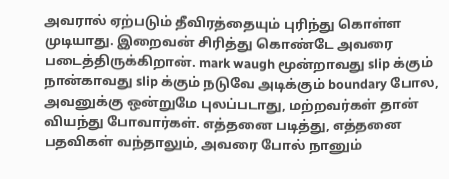அவரால் ஏற்படும் தீவிரத்தையும் புரிந்து கொள்ள முடியாது. இறைவன் சிரித்து கொண்டே அவரை படைத்திருக்கிறான். mark waugh மூன்றாவது slip க்கும் நான்காவது slip க்கும் நடுவே அடிக்கும் boundary போல, அவனுக்கு ஒன்றுமே புலப்படாது, மற்றவர்கள் தான் வியந்து போவார்கள். எத்தனை படித்து, எத்தனை பதவிகள் வந்தாலும், அவரை போல் நானும்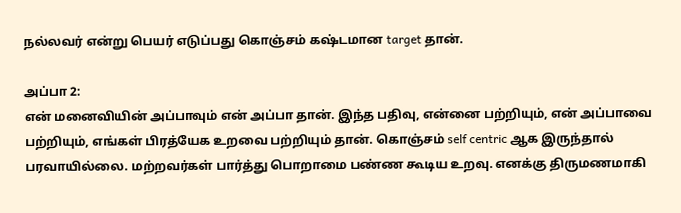நல்லவர் என்று பெயர் எடுப்பது கொஞ்சம் கஷ்டமான target தான்.

அப்பா 2:
என் மனைவியின் அப்பாவும் என் அப்பா தான். இந்த பதிவு, என்னை பற்றியும், என் அப்பாவை பற்றியும், எங்கள் பிரத்யேக உறவை பற்றியும் தான். கொஞ்சம் self centric ஆக இருந்தால் பரவாயில்லை. மற்றவர்கள் பார்த்து பொறாமை பண்ண கூடிய உறவு. எனக்கு திருமணமாகி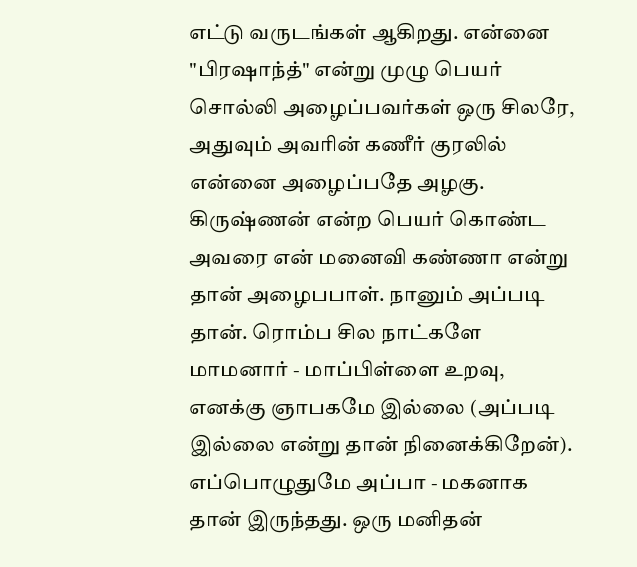எட்டு வருடங்கள் ஆகிறது. என்னை "பிரஷாந்த்" என்று முழு பெயர் சொல்லி அழைப்பவர்கள் ஒரு சிலரே, அதுவும் அவரின் கணீர் குரலில் என்னை அழைப்பதே அழகு. கிருஷ்ணன் என்ற பெயர் கொண்ட அவரை என் மனைவி கண்ணா என்று தான் அழைபபாள். நானும் அப்படி தான். ரொம்ப சில நாட்களே மாமனார் - மாப்பிள்ளை உறவு, எனக்கு ஞாபகமே இல்லை (அப்படி இல்லை என்று தான் நினைக்கிறேன்). எப்பொழுதுமே அப்பா - மகனாக தான் இருந்தது. ஒரு மனிதன்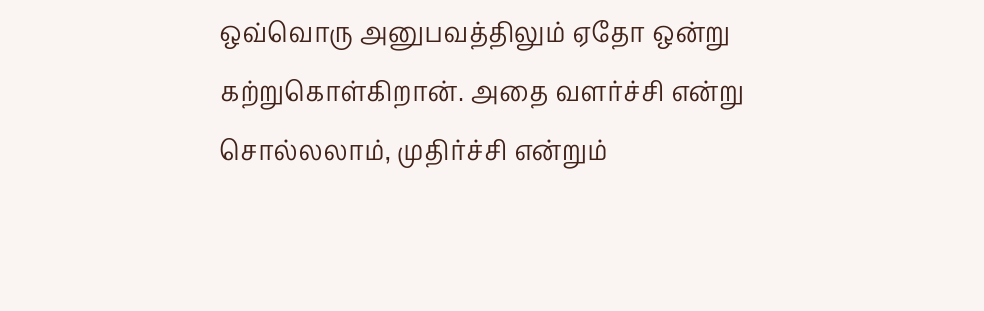ஒவ்வொரு அனுபவத்திலும் ஏதோ ஒன்று கற்றுகொள்கிறான். அதை வளர்ச்சி என்று சொல்லலாம், முதிர்ச்சி என்றும்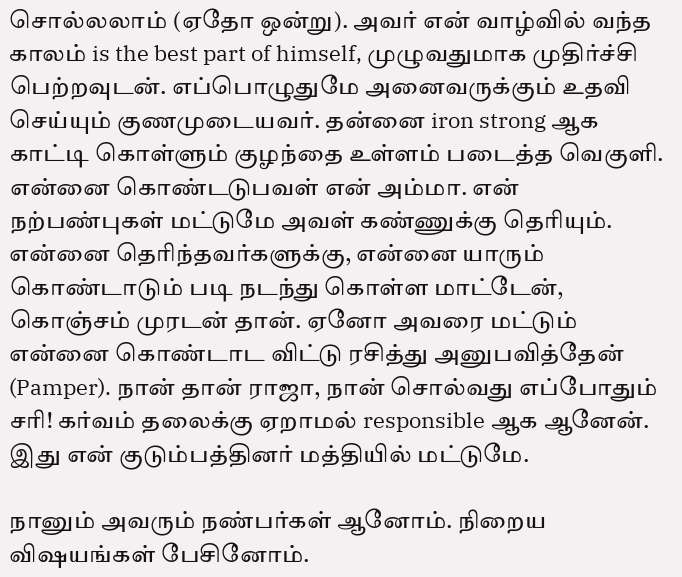சொல்லலாம் (ஏதோ ஒன்று). அவர் என் வாழ்வில் வந்த காலம் is the best part of himself, முழுவதுமாக முதிர்ச்சி பெற்றவுடன். எப்பொழுதுமே அனைவருக்கும் உதவி செய்யும் குணமுடையவர். தன்னை iron strong ஆக காட்டி கொள்ளும் குழந்தை உள்ளம் படைத்த வெகுளி. என்னை கொண்டடுபவள் என் அம்மா. என் நற்பண்புகள் மட்டுமே அவள் கண்ணுக்கு தெரியும். என்னை தெரிந்தவர்களுக்கு, என்னை யாரும் கொண்டாடும் படி நடந்து கொள்ள மாட்டேன், கொஞ்சம் முரடன் தான். ஏனோ அவரை மட்டும் என்னை கொண்டாட விட்டு ரசித்து அனுபவித்தேன் (Pamper). நான் தான் ராஜா, நான் சொல்வது எப்போதும் சரி! கர்வம் தலைக்கு ஏறாமல் responsible ஆக ஆனேன். இது என் குடும்பத்தினர் மத்தியில் மட்டுமே.

நானும் அவரும் நண்பர்கள் ஆனோம். நிறைய விஷயங்கள் பேசினோம்.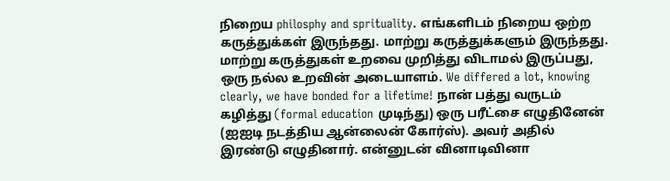நிறைய philosphy and sprituality. எங்களிடம் நிறைய ஒற்ற கருத்துக்கள் இருந்தது. மாற்று கருத்துக்களும் இருந்தது. மாற்று கருத்துகள் உறவை முறித்து விடாமல் இருப்பது, ஒரு நல்ல உறவின் அடையாளம். We differed a lot, knowing clearly, we have bonded for a lifetime! நான் பத்து வருடம் கழித்து (formal education முடிந்து) ஒரு பரீட்சை எழுதினேன் (ஐஐடி நடத்திய ஆன்லைன் கோர்ஸ்). அவர் அதில் இரண்டு எழுதினார். என்னுடன் வினாடிவினா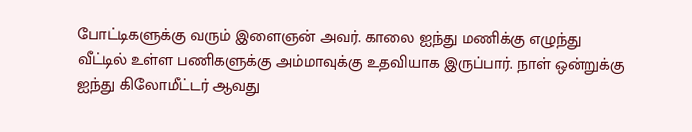போட்டிகளுக்கு வரும் இளைஞன் அவர். காலை ஐந்து மணிக்கு எழுந்து வீட்டில் உள்ள பணிகளுக்கு அம்மாவுக்கு உதவியாக இருப்பார். நாள் ஒன்றுக்கு ஐந்து கிலோமீட்டர் ஆவது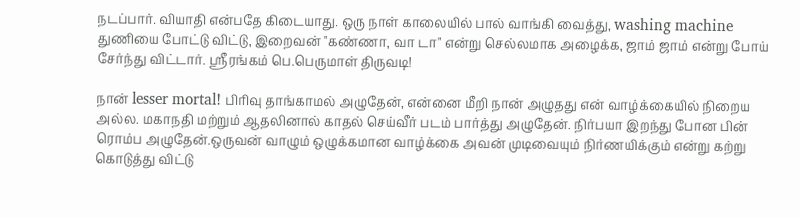நடப்பார். வியாதி என்பதே கிடையாது. ஒரு நாள் காலையில் பால் வாங்கி வைத்து, washing machine துணியை போட்டு விட்டு, இறைவன் "கண்ணா, வா டா" என்று செல்லமாக அழைக்க, ஜாம் ஜாம் என்று போய் சேர்ந்து விட்டார். ஸ்ரீரங்கம் பெ.பெருமாள் திருவடி!

நான் lesser mortal! பிரிவு தாங்காமல் அழுதேன், என்னை மீறி நான் அழுதது என் வாழ்க்கையில் நிறைய அல்ல. மகாநதி மற்றும் ஆதலினால் காதல் செய்வீர் படம் பார்த்து அழுதேன். நிர்பயா இறந்து போன பின் ரொம்ப அழுதேன்.ஒருவன் வாழும் ஒழுக்கமான வாழ்க்கை அவன் முடிவையும் நிர்ணயிக்கும் என்று கற்று கொடுத்து விட்டு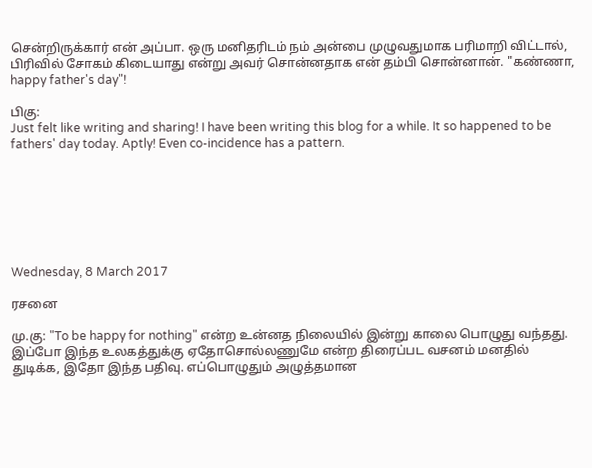சென்றிருக்கார் என் அப்பா. ஒரு மனிதரிடம் நம் அன்பை முழுவதுமாக பரிமாறி விட்டால், பிரிவில் சோகம் கிடையாது என்று அவர் சொன்னதாக என் தம்பி சொன்னான். "கண்ணா, happy father's day"!

பிகு:
Just felt like writing and sharing! I have been writing this blog for a while. It so happened to be fathers' day today. Aptly! Even co-incidence has a pattern.







Wednesday, 8 March 2017

ரசனை

மு.கு: "To be happy for nothing" என்ற உன்னத நிலையில் இன்று காலை பொழுது வந்தது. இப்போ இந்த உலகத்துக்கு ஏதோசொல்லணுமே என்ற திரைப்பட வசனம் மனதில் துடிக்க, இதோ இந்த பதிவு. எப்பொழுதும் அழுத்தமான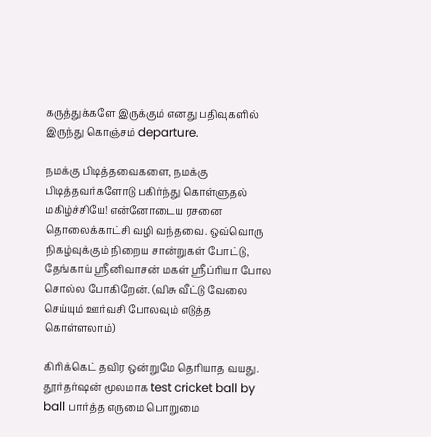கருத்துக்களே இருக்கும் எனது பதிவுகளில் இருந்து கொஞ்சம் departure.

நமக்கு பிடித்தவைகளை, நமக்கு பிடித்தவர்களோடு பகிர்ந்து கொள்ளுதல் மகிழ்ச்சியே! என்னோடைய ரசனை தொலைக்காட்சி வழி வந்தவை. ஒவ்வொரு நிகழ்வுக்கும் நிறைய சான்றுகள் போட்டு, தேங்காய் ஸ்ரீனிவாசன் மகள் ஸ்ரீப்ரியா போல சொல்ல போகிறேன். (விசு வீட்டு வேலை செய்யும் ஊர்வசி போலவும் எடுத்த கொள்ளலாம்)

கிரிக்கெட் தவிர ஒன்றுமே தெரியாத வயது. தூர்தர்ஷன் மூலமாக test cricket ball by ball பார்த்த எருமை பொறுமை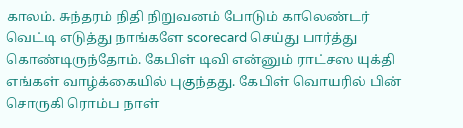காலம். சுந்தரம் நிதி நிறுவனம் போடும் காலெண்டர் வெட்டி எடுத்து நாங்களே scorecard செய்து பார்த்து கொண்டிருந்தோம். கேபிள் டிவி என்னும் ராட்சஸ யுக்தி எங்கள் வாழ்க்கையில் புகுந்தது. கேபிள் வொயரில் பின் சொருகி ரொம்ப நாள்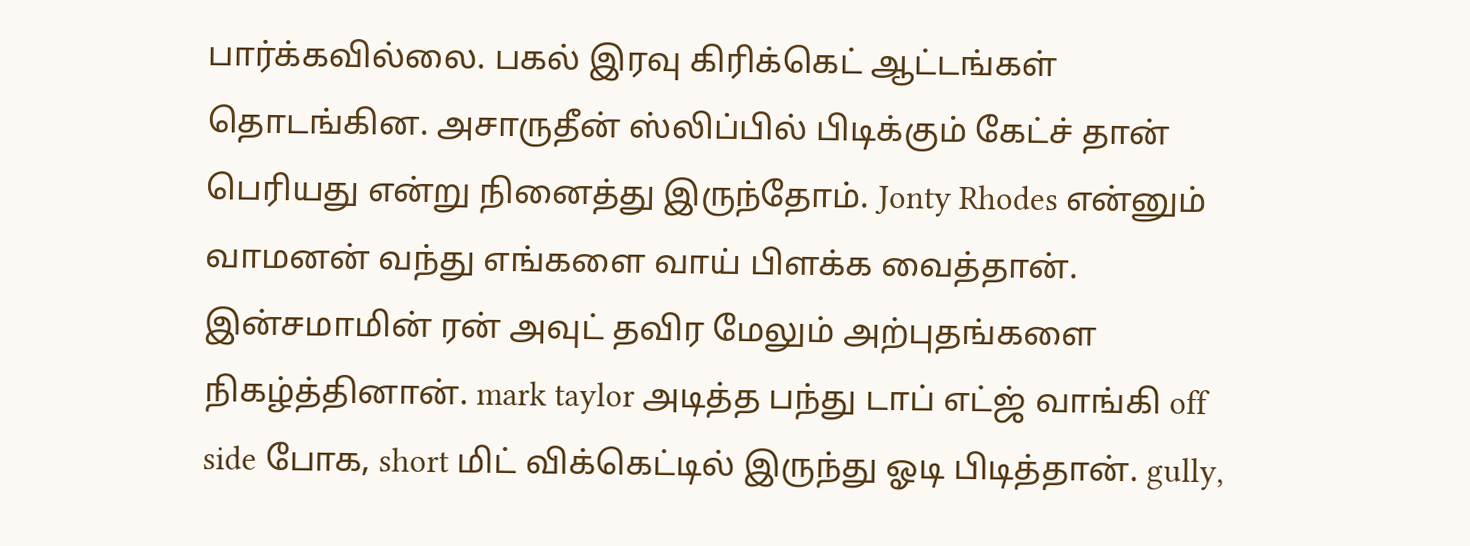பார்க்கவில்லை. பகல் இரவு கிரிக்கெட் ஆட்டங்கள் தொடங்கின. அசாருதீன் ஸ்லிப்பில் பிடிக்கும் கேட்ச் தான் பெரியது என்று நினைத்து இருந்தோம். Jonty Rhodes என்னும் வாமனன் வந்து எங்களை வாய் பிளக்க வைத்தான். இன்சமாமின் ரன் அவுட் தவிர மேலும் அற்புதங்களை நிகழ்த்தினான். mark taylor அடித்த பந்து டாப் எட்ஜ் வாங்கி off side போக, short மிட் விக்கெட்டில் இருந்து ஓடி பிடித்தான். gully,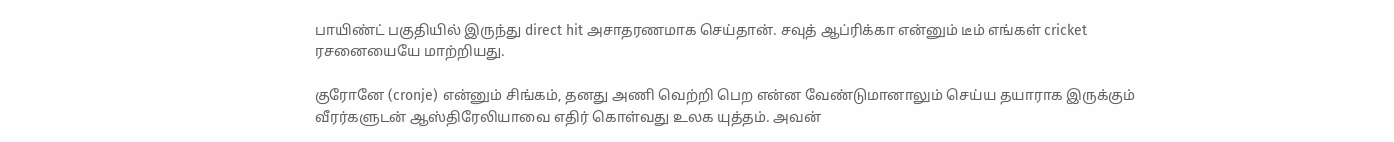பாயிண்ட் பகுதியில் இருந்து direct hit அசாதரணமாக செய்தான். சவுத் ஆப்ரிக்கா என்னும் டீம் எங்கள் cricket ரசனையையே மாற்றியது.

குரோனே (cronje) என்னும் சிங்கம், தனது அணி வெற்றி பெற என்ன வேண்டுமானாலும் செய்ய தயாராக இருக்கும் வீரர்களுடன் ஆஸ்திரேலியாவை எதிர் கொள்வது உலக யுத்தம். அவன்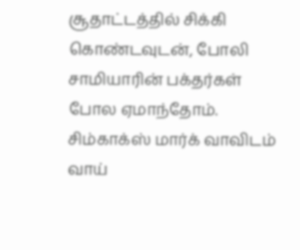சூதாட்டத்தில் சிக்கி கொண்டவுடன், போலி சாமியாரின் பக்தர்கள் போல ஏமாந்தோம். சிம்காக்ஸ் மார்க் வாவிடம் வாய்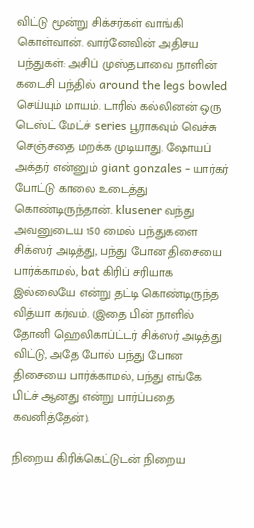விட்டு மூன்று சிக்சர்கள் வாங்கி கொள்வான். வார்னேவின் அதிசய பந்துகள்: அசிப் முஸ்தபாவை நாளின் கடைசி பந்தில் around the legs bowled செய்யும் மாயம். டாரில் கல்லினன் ஒரு டெஸ்ட் மேட்ச் series பூராகவும் வெச்சு செஞ்சதை மறக்க முடியாது. ஷோயப் அக்தர் என்னும் giant gonzales - யார்கர் போட்டு காலை உடைத்து கொண்டிருந்தான். klusener வந்து அவனுடைய 150 மைல் பந்துகளை சிக்ஸர் அடித்து, பந்து போன திசையை பார்க்காமல், bat கிரிப் சரியாக இல்லையே என்று தட்டி கொண்டிருந்த வித்யா கர்வம். (இதை பின் நாளில் தோனி ஹெலிகாப்ட்டர் சிக்ஸர் அடித்து விட்டு, அதே போல் பந்து போன திசையை பார்க்காமல், பந்து எங்கே பிட்ச் ஆனது என்று பார்ப்பதை கவனித்தேன்).

நிறைய கிரிக்கெட்டுடன் நிறைய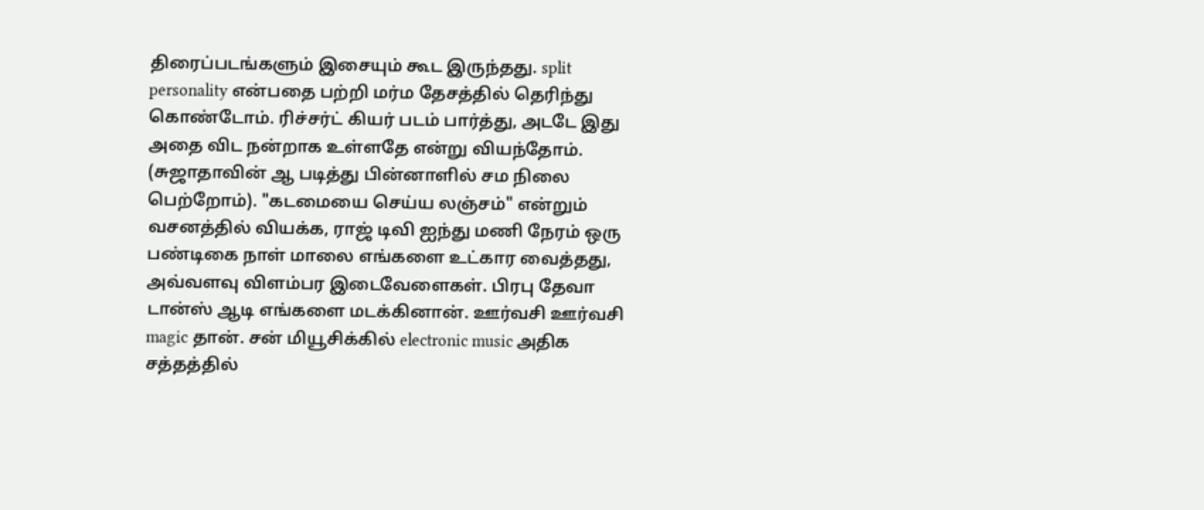திரைப்படங்களும் இசையும் கூட இருந்தது. split personality என்பதை பற்றி மர்ம தேசத்தில் தெரிந்து கொண்டோம். ரிச்சர்ட் கியர் படம் பார்த்து, அடடே இது அதை விட நன்றாக உள்ளதே என்று வியந்தோம். (சுஜாதாவின் ஆ படித்து பின்னாளில் சம நிலை பெற்றோம்). "கடமையை செய்ய லஞ்சம்" என்றும் வசனத்தில் வியக்க, ராஜ் டிவி ஐந்து மணி நேரம் ஒரு பண்டிகை நாள் மாலை எங்களை உட்கார வைத்தது, அவ்வளவு விளம்பர இடைவேளைகள். பிரபு தேவா டான்ஸ் ஆடி எங்களை மடக்கினான். ஊர்வசி ஊர்வசி magic தான். சன் மியூசிக்கில் electronic music அதிக சத்தத்தில்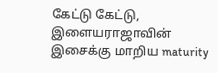கேட்டு கேட்டு, இளையராஜாவின் இசைக்கு மாறிய maturity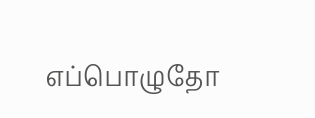எப்பொழுதோ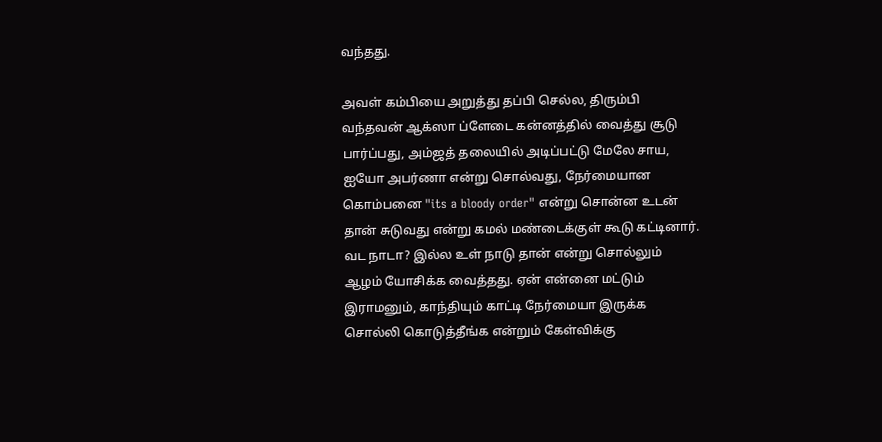வந்தது.

அவள் கம்பியை அறுத்து தப்பி செல்ல, திரும்பி வந்தவன் ஆக்ஸா ப்ளேடை கன்னத்தில் வைத்து சூடு பார்ப்பது, அம்ஜத் தலையில் அடிப்பட்டு மேலே சாய, ஐயோ அபர்ணா என்று சொல்வது, நேர்மையான கொம்பனை "its a bloody order" என்று சொன்ன உடன் தான் சுடுவது என்று கமல் மண்டைக்குள் கூடு கட்டினார். வட நாடா? இல்ல உள் நாடு தான் என்று சொல்லும் ஆழம் யோசிக்க வைத்தது. ஏன் என்னை மட்டும் இராமனும், காந்தியும் காட்டி நேர்மையா இருக்க சொல்லி கொடுத்தீங்க என்றும் கேள்விக்கு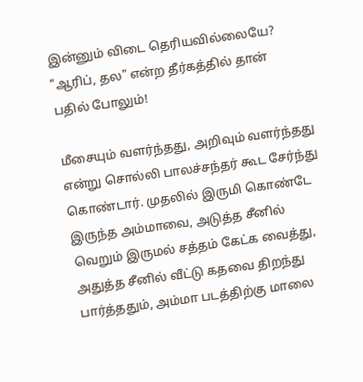இன்னும் விடை தெரியவில்லையே? "ஆரிப், தல" என்ற தீர்கத்தில் தான் பதில் போலும்!

மீசையும் வளர்ந்தது, அறிவும் வளர்ந்தது என்று சொல்லி பாலச்சந்தர் கூட சேர்ந்து கொண்டார். முதலில் இருமி கொண்டே இருந்த அம்மாவை, அடுத்த சீனில் வெறும் இருமல் சத்தம் கேட்க வைத்து, அதுத்த சீனில் வீட்டு கதவை திறந்து பார்த்ததும், அம்மா படத்திற்கு மாலை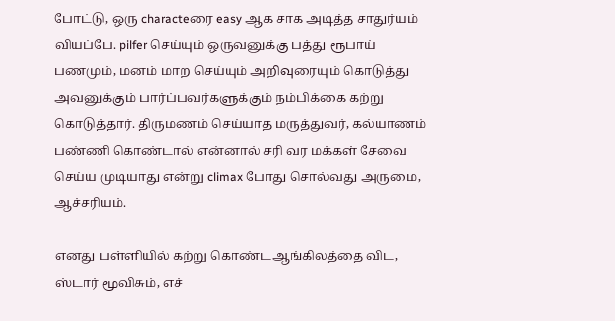போட்டு, ஒரு characteரை easy ஆக சாக அடித்த சாதுர்யம் வியப்பே. pilfer செய்யும் ஒருவனுக்கு பத்து ரூபாய் பணமும், மனம் மாற செய்யும் அறிவுரையும் கொடுத்து அவனுக்கும் பார்ப்பவர்களுக்கும் நம்பிக்கை கற்று கொடுத்தார். திருமணம் செய்யாத மருத்துவர், கல்யாணம் பண்ணி கொண்டால் என்னால் சரி வர மக்கள் சேவை செய்ய முடியாது என்று climax போது சொல்வது அருமை, ஆச்சரியம்.

எனது பள்ளியில் கற்று கொண்டஆங்கிலத்தை விட, ஸ்டார் மூவிசும், எச்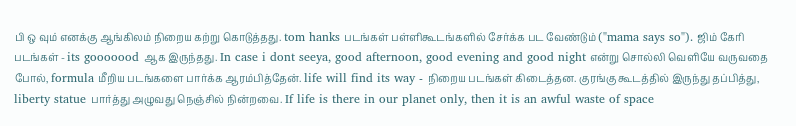பி ஒ வும் எனக்கு ஆங்கிலம் நிறைய கற்று கொடுத்தது. tom hanks படங்கள் பள்ளிகூடங்களில் சேர்க்க பட வேண்டும் ("mama says so"). ஜிம் கேரி படங்கள் - its gooooood ஆக இருந்தது. In case i dont seeya, good afternoon, good evening and good night என்று சொல்லி வெளியே வருவதை போல், formula மீறிய படங்களை பார்க்க ஆரம்பித்தேன். life will find its way - நிறைய படங்கள் கிடைத்தன. குரங்கு கூடத்தில் இருந்து தப்பித்து, liberty statue பார்த்து அழுவது நெஞ்சில் நின்றவை. If life is there in our planet only, then it is an awful waste of space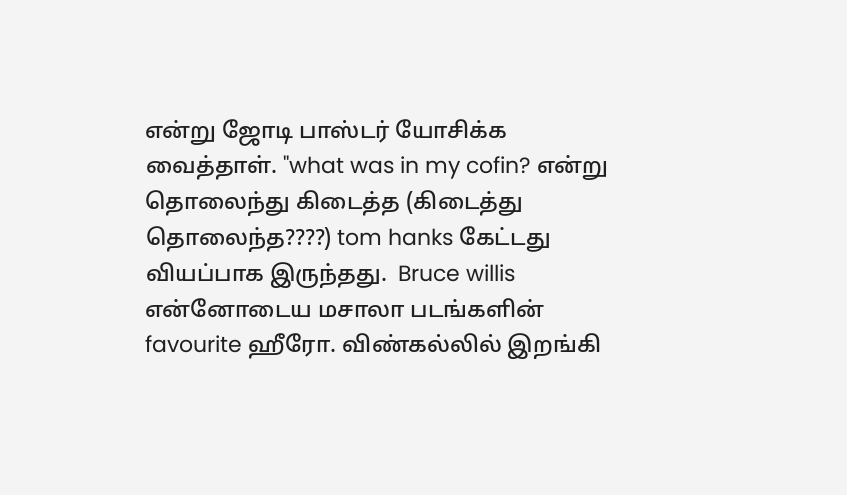என்று ஜோடி பாஸ்டர் யோசிக்க வைத்தாள். "what was in my cofin? என்று தொலைந்து கிடைத்த (கிடைத்து தொலைந்த????) tom hanks கேட்டது வியப்பாக இருந்தது.  Bruce willis என்னோடைய மசாலா படங்களின் favourite ஹீரோ. விண்கல்லில் இறங்கி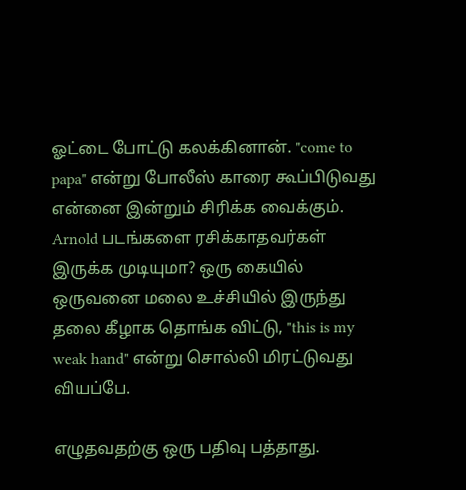ஓட்டை போட்டு கலக்கினான். "come to papa" என்று போலீஸ் காரை கூப்பிடுவது என்னை இன்றும் சிரிக்க வைக்கும். Arnold படங்களை ரசிக்காதவர்கள் இருக்க முடியுமா? ஒரு கையில் ஒருவனை மலை உச்சியில் இருந்து தலை கீழாக தொங்க விட்டு, "this is my weak hand" என்று சொல்லி மிரட்டுவது வியப்பே.

எழுதவதற்கு ஒரு பதிவு பத்தாது.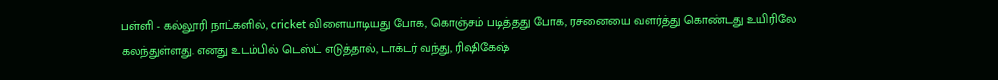பள்ளி - கல்லூரி நாட்களில், cricket விளையாடியது போக, கொஞ்சம் படித்தது போக, ரசனையை வளர்த்து கொண்டது உயிரிலே கலந்துள்ளது. எனது உடம்பில் டெஸ்ட் எடுத்தால், டாக்டர் வந்து, ரிஷிகேஷ்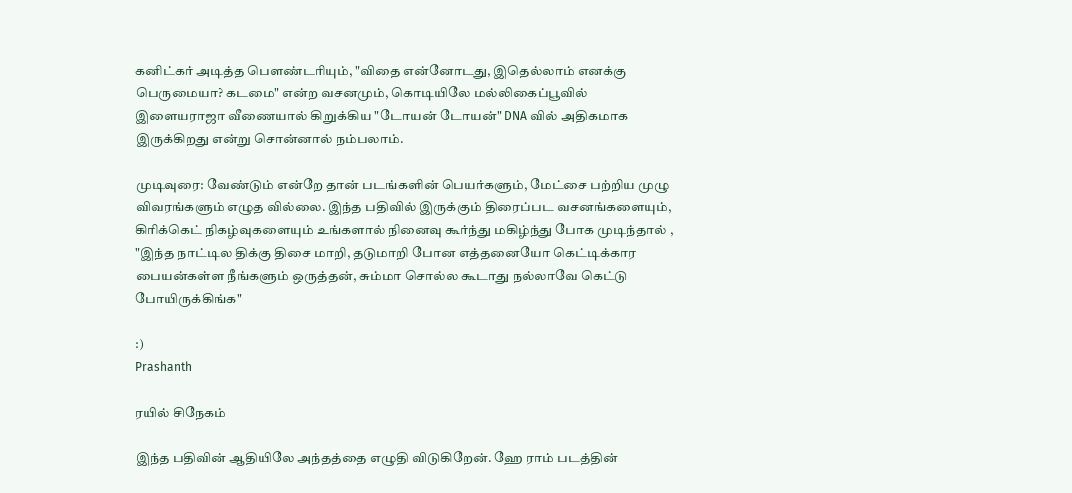கனிட்கர் அடித்த பௌண்டரியும், "விதை என்னோடது, இதெல்லாம் எனக்கு பெருமையா? கடமை" என்ற வசனமும், கொடியிலே மல்லிகைப்பூவில் இளையராஜா வீணையால் கிறுக்கிய "டோயன் டோயன்" DNA வில் அதிகமாக இருக்கிறது என்று சொன்னால் நம்பலாம்.

முடிவுரை: வேண்டும் என்றே தான் படங்களின் பெயர்களும், மேட்சை பற்றிய முழு விவரங்களும் எழுத வில்லை. இந்த பதிவில் இருக்கும் திரைப்பட வசனங்களையும், கிரிக்கெட் நிகழ்வுகளையும் உங்களால் நினைவு கூர்ந்து மகிழ்ந்து போக முடிந்தால் , "இந்த நாட்டில திக்கு திசை மாறி, தடுமாறி போன எத்தனையோ கெட்டிக்கார பையன்கள்ள நீங்களும் ஒருத்தன், சும்மா சொல்ல கூடாது நல்லாவே கெட்டு போயிருக்கிங்க"

:)
Prashanth

ரயில் சிநேகம்

இந்த பதிவின் ஆதியிலே அந்தத்தை எழுதி விடுகிறேன். ஹே ராம் படத்தின்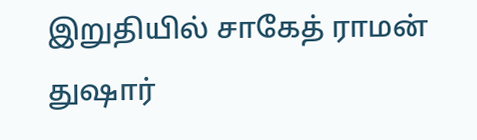இறுதியில் சாகேத் ராமன் துஷார்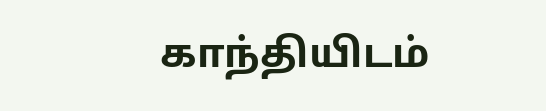காந்தியிடம்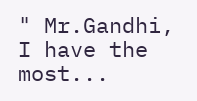" Mr.Gandhi, I have the most...